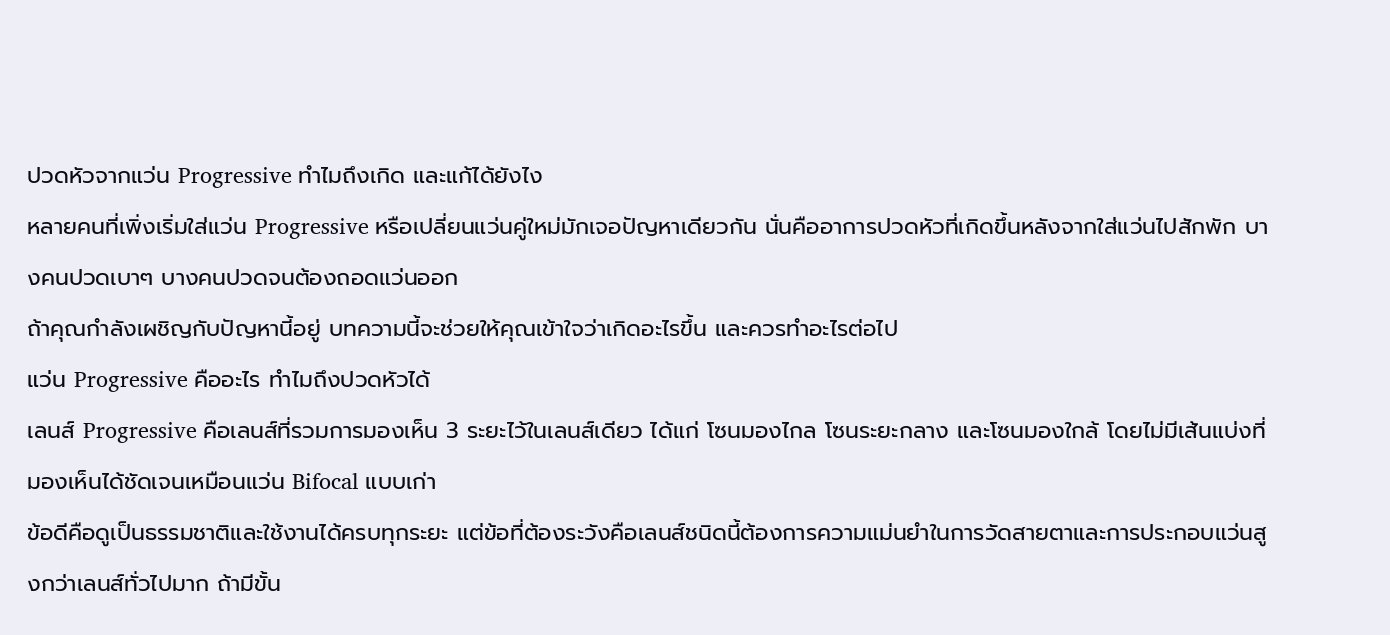ปวดหัวจากแว่น Progressive ทำไมถึงเกิด และแก้ได้ยังไง
หลายคนที่เพิ่งเริ่มใส่แว่น Progressive หรือเปลี่ยนแว่นคู่ใหม่มักเจอปัญหาเดียวกัน นั่นคืออาการปวดหัวที่เกิดขึ้นหลังจากใส่แว่นไปสักพัก บางคนปวดเบาๆ บางคนปวดจนต้องถอดแว่นออก
ถ้าคุณกำลังเผชิญกับปัญหานี้อยู่ บทความนี้จะช่วยให้คุณเข้าใจว่าเกิดอะไรขึ้น และควรทำอะไรต่อไป
แว่น Progressive คืออะไร ทำไมถึงปวดหัวได้
เลนส์ Progressive คือเลนส์ที่รวมการมองเห็น 3 ระยะไว้ในเลนส์เดียว ได้แก่ โซนมองไกล โซนระยะกลาง และโซนมองใกล้ โดยไม่มีเส้นแบ่งที่มองเห็นได้ชัดเจนเหมือนแว่น Bifocal แบบเก่า
ข้อดีคือดูเป็นธรรมชาติและใช้งานได้ครบทุกระยะ แต่ข้อที่ต้องระวังคือเลนส์ชนิดนี้ต้องการความแม่นยำในการวัดสายตาและการประกอบแว่นสูงกว่าเลนส์ทั่วไปมาก ถ้ามีขั้น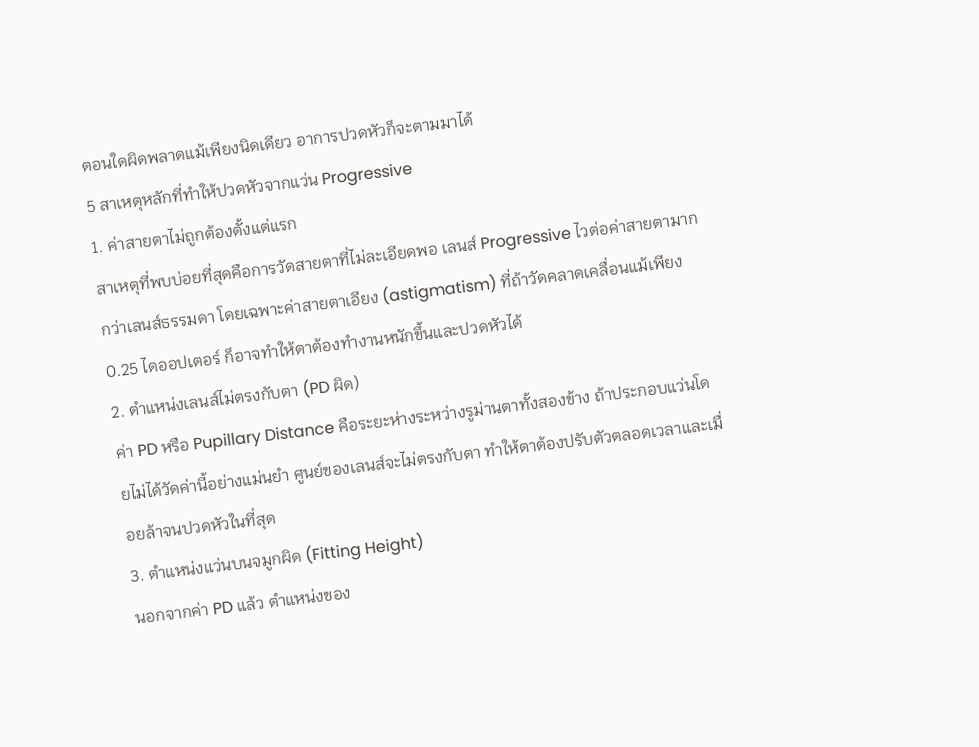ตอนใดผิดพลาดแม้เพียงนิดเดียว อาการปวดหัวก็จะตามมาได้
5 สาเหตุหลักที่ทำให้ปวดหัวจากแว่น Progressive
1. ค่าสายตาไม่ถูกต้องตั้งแต่แรก
สาเหตุที่พบบ่อยที่สุดคือการวัดสายตาที่ไม่ละเอียดพอ เลนส์ Progressive ไวต่อค่าสายตามากกว่าเลนส์ธรรมดา โดยเฉพาะค่าสายตาเอียง (astigmatism) ที่ถ้าวัดคลาดเคลื่อนแม้เพียง 0.25 ไดออปเตอร์ ก็อาจทำให้ตาต้องทำงานหนักขึ้นและปวดหัวได้
2. ตำแหน่งเลนส์ไม่ตรงกับตา (PD ผิด)
ค่า PD หรือ Pupillary Distance คือระยะห่างระหว่างรูม่านตาทั้งสองข้าง ถ้าประกอบแว่นโดยไม่ได้วัดค่านี้อย่างแม่นยำ ศูนย์ของเลนส์จะไม่ตรงกับตา ทำให้ตาต้องปรับตัวตลอดเวลาและเมื่อยล้าจนปวดหัวในที่สุด
3. ตำแหน่งแว่นบนจมูกผิด (Fitting Height)
นอกจากค่า PD แล้ว ตำแหน่งของ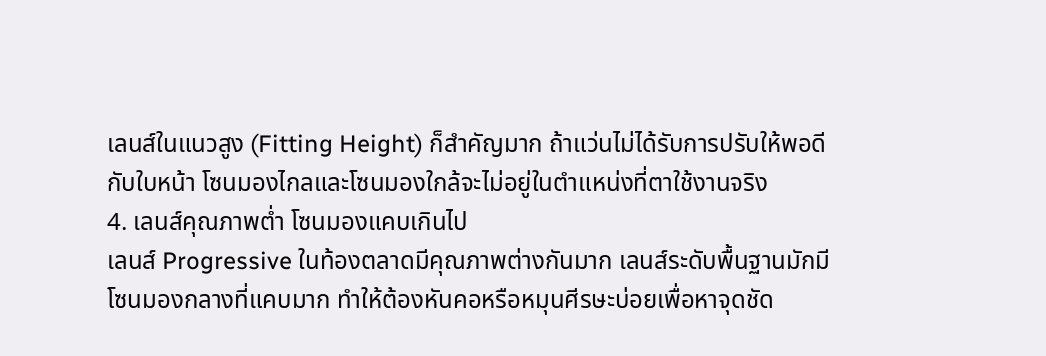เลนส์ในแนวสูง (Fitting Height) ก็สำคัญมาก ถ้าแว่นไม่ได้รับการปรับให้พอดีกับใบหน้า โซนมองไกลและโซนมองใกล้จะไม่อยู่ในตำแหน่งที่ตาใช้งานจริง
4. เลนส์คุณภาพต่ำ โซนมองแคบเกินไป
เลนส์ Progressive ในท้องตลาดมีคุณภาพต่างกันมาก เลนส์ระดับพื้นฐานมักมีโซนมองกลางที่แคบมาก ทำให้ต้องหันคอหรือหมุนศีรษะบ่อยเพื่อหาจุดชัด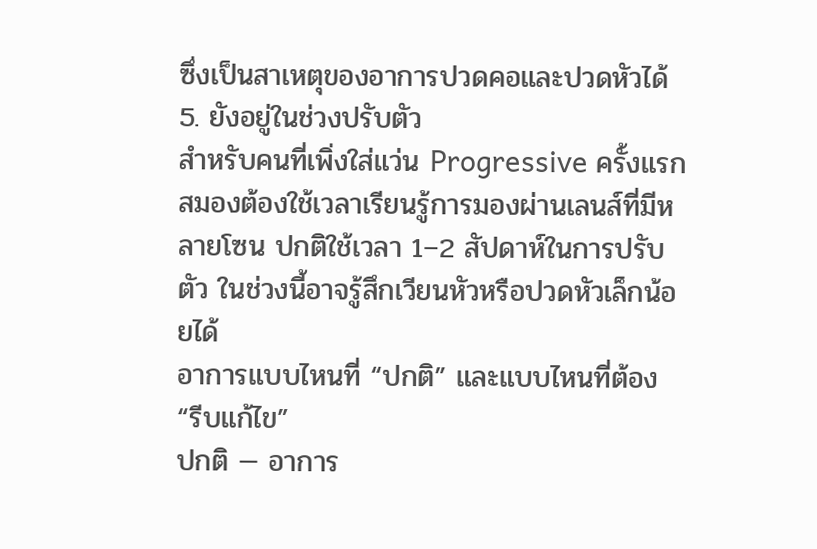ซึ่งเป็นสาเหตุของอาการปวดคอและปวดหัวได้
5. ยังอยู่ในช่วงปรับตัว
สำหรับคนที่เพิ่งใส่แว่น Progressive ครั้งแรก สมองต้องใช้เวลาเรียนรู้การมองผ่านเลนส์ที่มีหลายโซน ปกติใช้เวลา 1–2 สัปดาห์ในการปรับตัว ในช่วงนี้อาจรู้สึกเวียนหัวหรือปวดหัวเล็กน้อยได้
อาการแบบไหนที่ “ปกติ” และแบบไหนที่ต้อง “รีบแก้ไข”
ปกติ — อาการ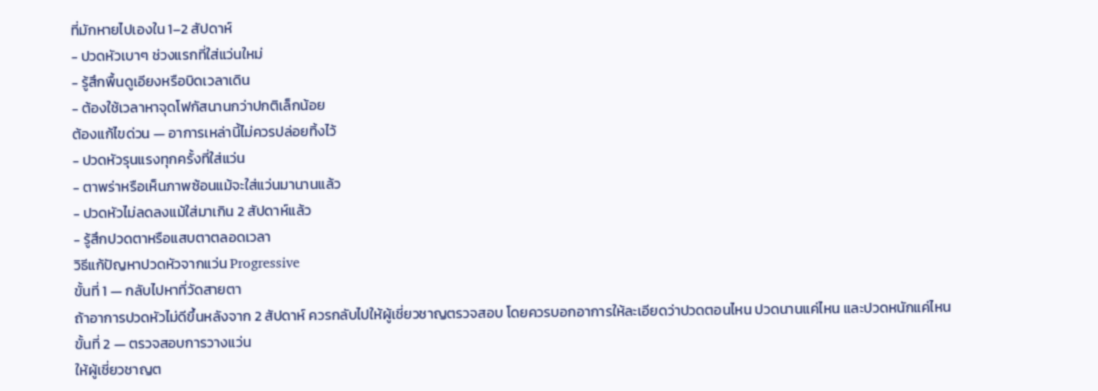ที่มักหายไปเองใน 1–2 สัปดาห์
- ปวดหัวเบาๆ ช่วงแรกที่ใส่แว่นใหม่
- รู้สึกพื้นดูเอียงหรือบิดเวลาเดิน
- ต้องใช้เวลาหาจุดโฟกัสนานกว่าปกติเล็กน้อย
ต้องแก้ไขด่วน — อาการเหล่านี้ไม่ควรปล่อยทิ้งไว้
- ปวดหัวรุนแรงทุกครั้งที่ใส่แว่น
- ตาพร่าหรือเห็นภาพซ้อนแม้จะใส่แว่นมานานแล้ว
- ปวดหัวไม่ลดลงแม้ใส่มาเกิน 2 สัปดาห์แล้ว
- รู้สึกปวดตาหรือแสบตาตลอดเวลา
วิธีแก้ปัญหาปวดหัวจากแว่น Progressive
ขั้นที่ 1 — กลับไปหาที่วัดสายตา
ถ้าอาการปวดหัวไม่ดีขึ้นหลังจาก 2 สัปดาห์ ควรกลับไปให้ผู้เชี่ยวชาญตรวจสอบ โดยควรบอกอาการให้ละเอียดว่าปวดตอนไหน ปวดนานแค่ไหน และปวดหนักแค่ไหน
ขั้นที่ 2 — ตรวจสอบการวางแว่น
ให้ผู้เชี่ยวชาญต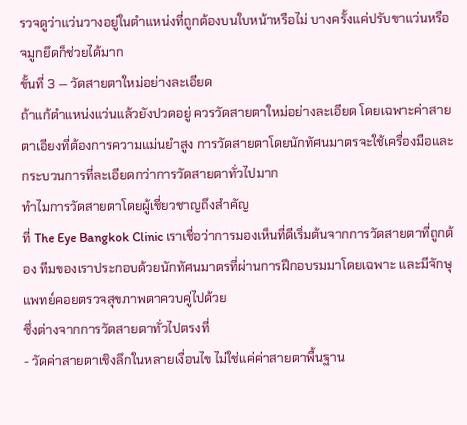รวจดูว่าแว่นวางอยู่ในตำแหน่งที่ถูกต้องบนใบหน้าหรือไม่ บางครั้งแค่ปรับขาแว่นหรือจมูกยึดก็ช่วยได้มาก
ขั้นที่ 3 — วัดสายตาใหม่อย่างละเอียด
ถ้าแก้ตำแหน่งแว่นแล้วยังปวดอยู่ ควรวัดสายตาใหม่อย่างละเอียด โดยเฉพาะค่าสายตาเอียงที่ต้องการความแม่นยำสูง การวัดสายตาโดยนักทัศนมาตรจะใช้เครื่องมือและกระบวนการที่ละเอียดกว่าการวัดสายตาทั่วไปมาก
ทำไมการวัดสายตาโดยผู้เชี่ยวชาญถึงสำคัญ
ที่ The Eye Bangkok Clinic เราเชื่อว่าการมองเห็นที่ดีเริ่มต้นจากการวัดสายตาที่ถูกต้อง ทีมของเราประกอบด้วยนักทัศนมาตรที่ผ่านการฝึกอบรมมาโดยเฉพาะ และมีจักษุแพทย์คอยตรวจสุขภาพตาควบคู่ไปด้วย
ซึ่งต่างจากการวัดสายตาทั่วไปตรงที่
- วัดค่าสายตาเชิงลึกในหลายเงื่อนไข ไม่ใช่แค่ค่าสายตาพื้นฐาน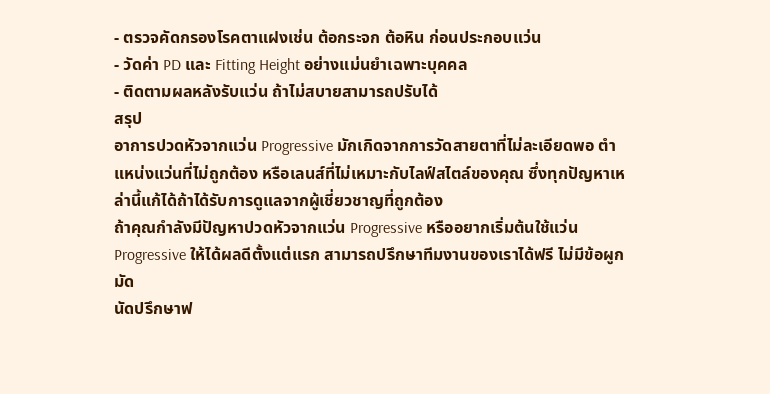- ตรวจคัดกรองโรคตาแฝงเช่น ต้อกระจก ต้อหิน ก่อนประกอบแว่น
- วัดค่า PD และ Fitting Height อย่างแม่นยำเฉพาะบุคคล
- ติดตามผลหลังรับแว่น ถ้าไม่สบายสามารถปรับได้
สรุป
อาการปวดหัวจากแว่น Progressive มักเกิดจากการวัดสายตาที่ไม่ละเอียดพอ ตำแหน่งแว่นที่ไม่ถูกต้อง หรือเลนส์ที่ไม่เหมาะกับไลฟ์สไตล์ของคุณ ซึ่งทุกปัญหาเหล่านี้แก้ได้ถ้าได้รับการดูแลจากผู้เชี่ยวชาญที่ถูกต้อง
ถ้าคุณกำลังมีปัญหาปวดหัวจากแว่น Progressive หรืออยากเริ่มต้นใช้แว่น Progressive ให้ได้ผลดีตั้งแต่แรก สามารถปรึกษาทีมงานของเราได้ฟรี ไม่มีข้อผูกมัด
นัดปรึกษาฟ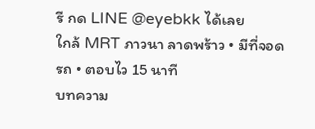รี กด LINE @eyebkk ได้เลย
ใกล้ MRT ภาวนา ลาดพร้าว • มีที่จอดรถ • ตอบไว 15 นาที
บทความ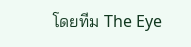โดยทีม The Eye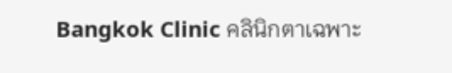Bangkok Clinic คลินิกตาเฉพาะ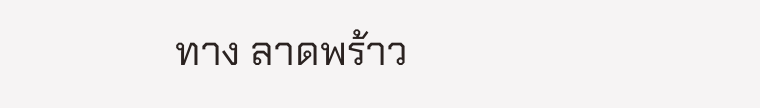ทาง ลาดพร้าว